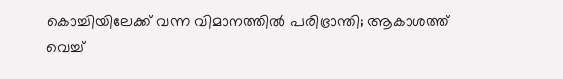കൊച്ചിയിലേക്ക് വന്ന വിമാനത്തില്‍ പരിഭ്രാന്തി; ആകാശത്ത് വെച്ച്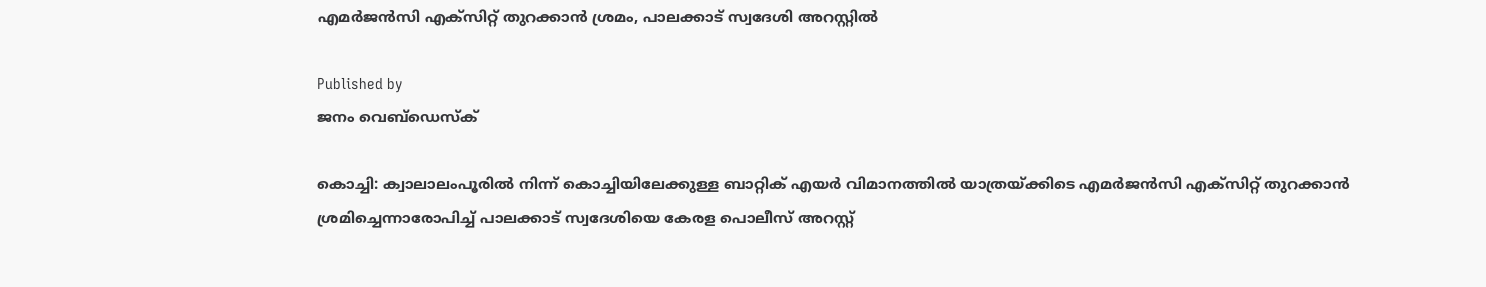എമര്‍ജന്‍സി എക്‌സിറ്റ് തുറക്കാന്‍ ശ്രമം, പാലക്കാട് സ്വദേശി അറസ്റ്റില്‍

Published by
ജനം വെബ്‌ഡെസ്ക്

കൊച്ചി: ക്വാലാലംപൂരില്‍ നിന്ന് കൊച്ചിയിലേക്കുള്ള ബാറ്റിക് എയര്‍ വിമാനത്തില്‍ യാത്രയ്‌ക്കിടെ എമര്‍ജന്‍സി എക്‌സിറ്റ് തുറക്കാന്‍ ശ്രമിച്ചെന്നാരോപിച്ച് പാലക്കാട് സ്വദേശിയെ കേരള പൊലീസ് അറസ്റ്റ്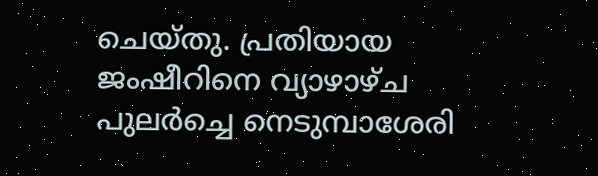ചെയ്തു. പ്രതിയായ ജംഷീറിനെ വ്യാഴാഴ്ച പുലര്‍ച്ചെ നെടുമ്പാശേരി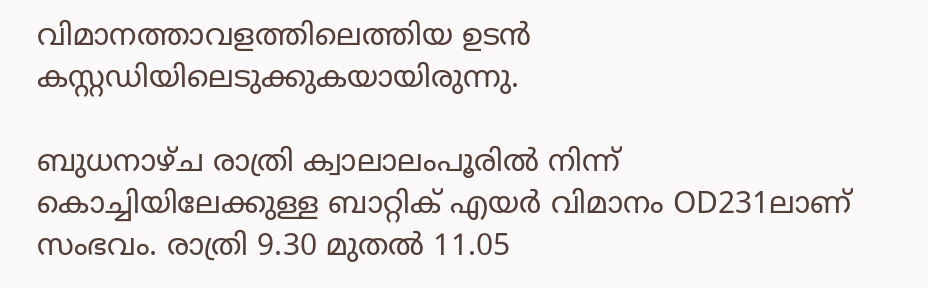വിമാനത്താവളത്തിലെത്തിയ ഉടന്‍ കസ്റ്റഡിയിലെടുക്കുകയായിരുന്നു.

ബുധനാഴ്ച രാത്രി ക്വാലാലംപൂരില്‍ നിന്ന് കൊച്ചിയിലേക്കുള്ള ബാറ്റിക് എയര്‍ വിമാനം OD231ലാണ് സംഭവം. രാത്രി 9.30 മുതല്‍ 11.05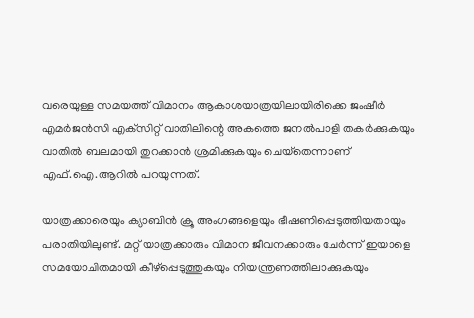വരെയുള്ള സമയത്ത് വിമാനം ആകാശയാത്രയിലായിരിക്കെ ജംഷീര്‍ എമര്‍ജന്‍സി എക്‌സിറ്റ് വാതിലിന്റെ അകത്തെ ജനല്‍പാളി തകര്‍ക്കുകയും വാതില്‍ ബലമായി തുറക്കാന്‍ ശ്രമിക്കുകയും ചെയ്‌തെന്നാണ് എഫ്.ഐ.ആറില്‍ പറയുന്നത്.

യാത്രക്കാരെയും ക്യാബിന്‍ ക്രൂ അംഗങ്ങളെയും ഭീഷണിപ്പെടുത്തിയതായും പരാതിയിലുണ്ട്. മറ്റ് യാത്രക്കാരും വിമാന ജീവനക്കാരും ചേര്‍ന്ന് ഇയാളെ സമയോചിതമായി കീഴ്പ്പെടുത്തുകയും നിയന്ത്രണത്തിലാക്കുകയും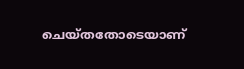ചെയ്തതോടെയാണ്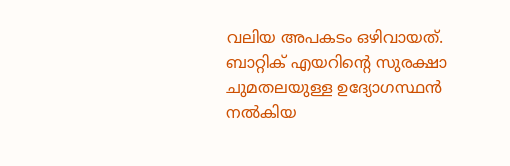വലിയ അപകടം ഒഴിവായത്. ബാറ്റിക് എയറിന്റെ സുരക്ഷാ ചുമതലയുള്ള ഉദ്യോഗസ്ഥന്‍ നല്‍കിയ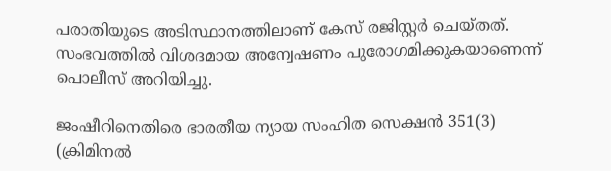പരാതിയുടെ അടിസ്ഥാനത്തിലാണ് കേസ് രജിസ്റ്റര്‍ ചെയ്തത്. സംഭവത്തില്‍ വിശദമായ അന്വേഷണം പുരോഗമിക്കുകയാണെന്ന് പൊലീസ് അറിയിച്ചു.

ജംഷീറിനെതിരെ ഭാരതീയ ന്യായ സംഹിത സെക്ഷന്‍ 351(3) (ക്രിമിനല്‍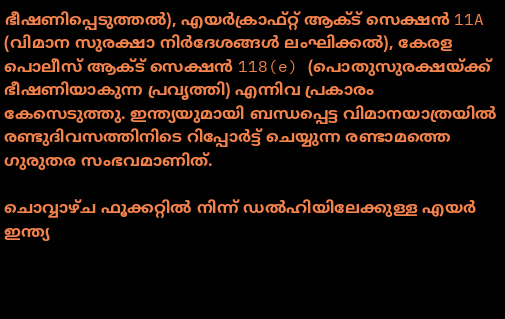ഭീഷണിപ്പെടുത്തല്‍), എയര്‍ക്രാഫ്റ്റ് ആക്ട് സെക്ഷന്‍ 11A (വിമാന സുരക്ഷാ നിര്‍ദേശങ്ങള്‍ ലംഘിക്കല്‍), കേരള പൊലീസ് ആക്ട് സെക്ഷന്‍ 118(e) (പൊതുസുരക്ഷയ്‌ക്ക് ഭീഷണിയാകുന്ന പ്രവൃത്തി) എന്നിവ പ്രകാരം കേസെടുത്തു. ഇന്ത്യയുമായി ബന്ധപ്പെട്ട വിമാനയാത്രയില്‍ രണ്ടുദിവസത്തിനിടെ റിപ്പോര്‍ട്ട് ചെയ്യുന്ന രണ്ടാമത്തെ ഗുരുതര സംഭവമാണിത്.

ചൊവ്വാഴ്ച ഫൂക്കറ്റില്‍ നിന്ന് ഡല്‍ഹിയിലേക്കുള്ള എയര്‍ ഇന്ത്യ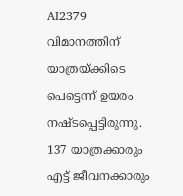AI2379 വിമാനത്തിന് യാത്രയ്‌ക്കിടെ പെട്ടെന്ന് ഉയരം നഷ്ടപ്പെട്ടിരുന്നു. 137 യാത്രക്കാരും എട്ട് ജീവനക്കാരും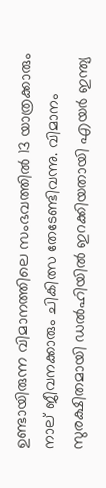ഉണ്ടായിരുന്ന വിമാനത്തിലെ സംഭവത്തില്‍ 13 യാത്രക്കാരും നാല് ജീവനക്കാരും ചികിത്സ തേടേണ്ടിവന്നു. വിമാനം സുരക്ഷിതമായി ഡല്‍ഹിയില്‍ ഇറക്കിയതായി എയര്‍ ഇന്ത്യ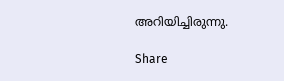അറിയിച്ചിരുന്നു.

Share